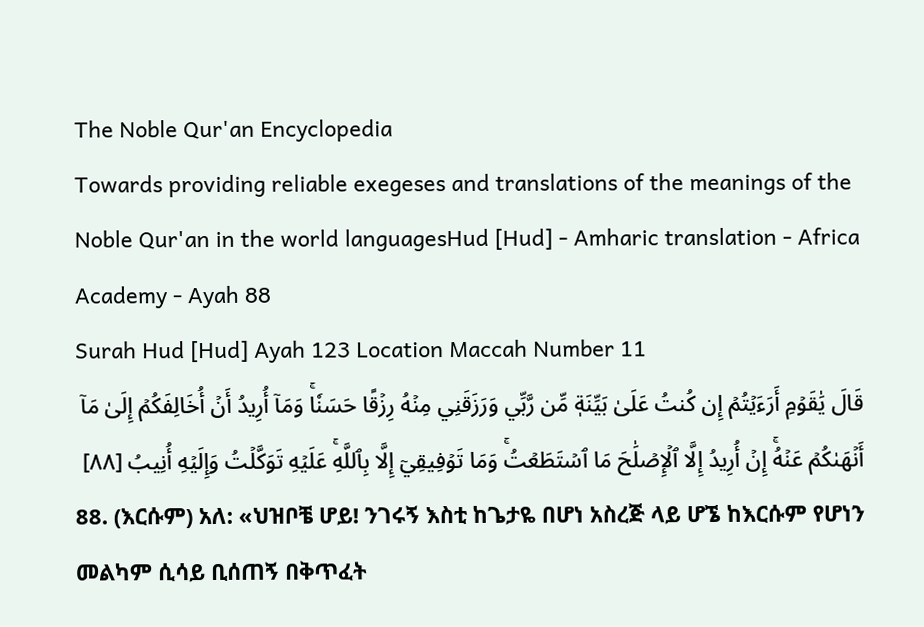The Noble Qur'an Encyclopedia
Towards providing reliable exegeses and translations of the meanings of the Noble Qur'an in the world languagesHud [Hud] - Amharic translation - Africa Academy - Ayah 88
Surah Hud [Hud] Ayah 123 Location Maccah Number 11
قَالَ يَٰقَوۡمِ أَرَءَيۡتُمۡ إِن كُنتُ عَلَىٰ بَيِّنَةٖ مِّن رَّبِّي وَرَزَقَنِي مِنۡهُ رِزۡقًا حَسَنٗاۚ وَمَآ أُرِيدُ أَنۡ أُخَالِفَكُمۡ إِلَىٰ مَآ أَنۡهَىٰكُمۡ عَنۡهُۚ إِنۡ أُرِيدُ إِلَّا ٱلۡإِصۡلَٰحَ مَا ٱسۡتَطَعۡتُۚ وَمَا تَوۡفِيقِيٓ إِلَّا بِٱللَّهِۚ عَلَيۡهِ تَوَكَّلۡتُ وَإِلَيۡهِ أُنِيبُ [٨٨]
88. (እርሱም) አለ: «ህዝቦቼ ሆይ! ንገሩኝ እስቲ ከጌታዬ በሆነ አስረጅ ላይ ሆኜ ከእርሱም የሆነን መልካም ሲሳይ ቢሰጠኝ በቅጥፈት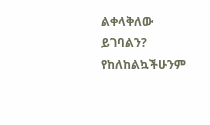ልቀላቅለው ይገባልን? የከለከልኳችሁንም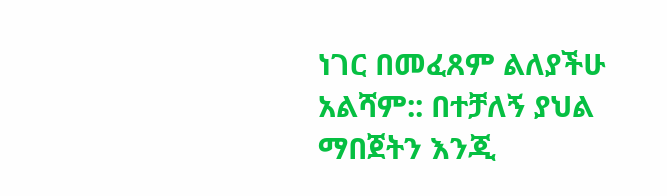ነገር በመፈጸም ልለያችሁ አልሻም:: በተቻለኝ ያህል ማበጀትን እንጂ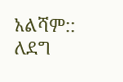አልሻም:: ለደግ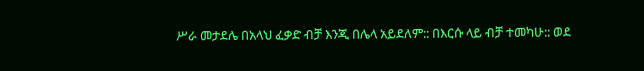ሥራ መታደሌ በአላህ ፈቃድ ብቻ እንጂ በሌላ አይደለም:: በእርሱ ላይ ብቻ ተመካሁ:: ወደ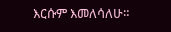እርሱም እመለሳለሁ።